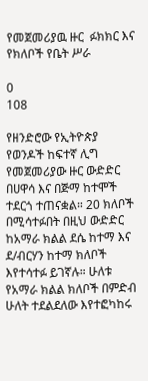የመጀመሪያዉ ዙር  ፉክክር እና የክለቦች የቤት ሥራ

0
108

የዘንድሮው የኢትዮጵያ የወንዶች ከፍተኛ ሊግ  የመጀመሪያው ዙር ውድድር በሀዋሳ እና በጅማ ከተሞች ተደርጎ ተጠናቋል። 20 ክለቦች በሚሳተፉበት በዚህ ውድድር ከአማራ ክልል ደሴ ከተማ እና ደ/ብርሃን ከተማ ክለቦች እየተሳተፉ ይገኛሉ። ሁለቱ የአማራ ክልል ክለቦች በምድብ ሁለት ተደልደለው እየተፎካከሩ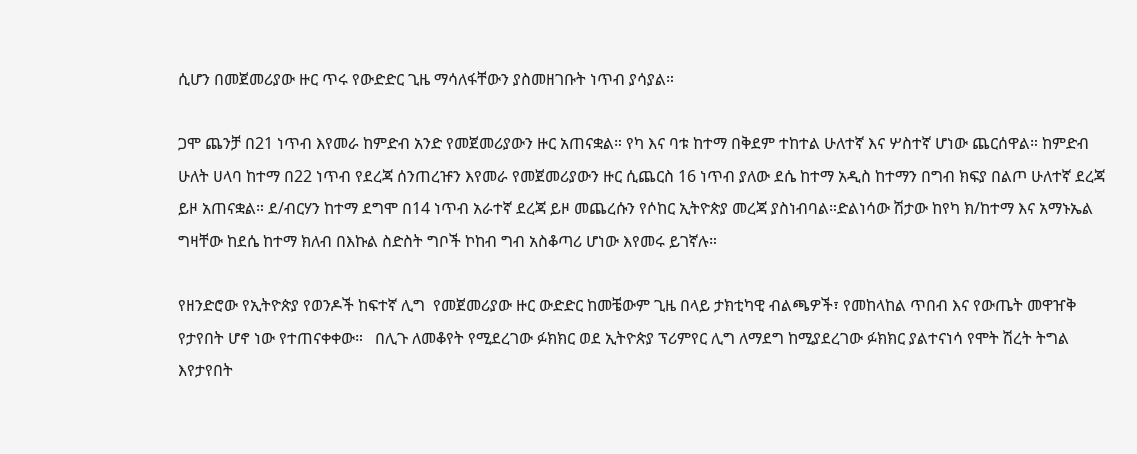ሲሆን በመጀመሪያው ዙር ጥሩ የውድድር ጊዜ ማሳለፋቸውን ያስመዘገቡት ነጥብ ያሳያል።

ጋሞ ጨንቻ በ21 ነጥብ እየመራ ከምድብ አንድ የመጀመሪያውን ዙር አጠናቋል። የካ እና ባቱ ከተማ በቅደም ተከተል ሁለተኛ እና ሦስተኛ ሆነው ጨርሰዋል። ከምድብ ሁለት ሀላባ ከተማ በ22 ነጥብ የደረጃ ሰንጠረዡን እየመራ የመጀመሪያውን ዙር ሲጨርስ 16 ነጥብ ያለው ደሴ ከተማ አዲስ ከተማን በግብ ክፍያ በልጦ ሁለተኛ ደረጃ ይዞ አጠናቋል። ደ/ብርሃን ከተማ ደግሞ በ14 ነጥብ አራተኛ ደረጃ ይዞ መጨረሱን የሶከር ኢትዮጵያ መረጃ ያስነብባል።ድልነሳው ሽታው ከየካ ክ/ከተማ እና አማኑኤል ግዛቸው ከደሴ ከተማ ክለብ በእኩል ስድስት ግቦች ኮከብ ግብ አስቆጣሪ ሆነው እየመሩ ይገኛሉ።

የዘንድሮው የኢትዮጵያ የወንዶች ከፍተኛ ሊግ  የመጀመሪያው ዙር ውድድር ከመቼውም ጊዜ በላይ ታክቲካዊ ብልጫዎች፣ የመከላከል ጥበብ እና የውጤት መዋዠቅ የታየበት ሆኖ ነው የተጠናቀቀው።   በሊጉ ለመቆየት የሚደረገው ፉክክር ወደ ኢትዮጵያ ፕሪምየር ሊግ ለማደግ ከሚያደረገው ፉክክር ያልተናነሳ የሞት ሽረት ትግል እየታየበት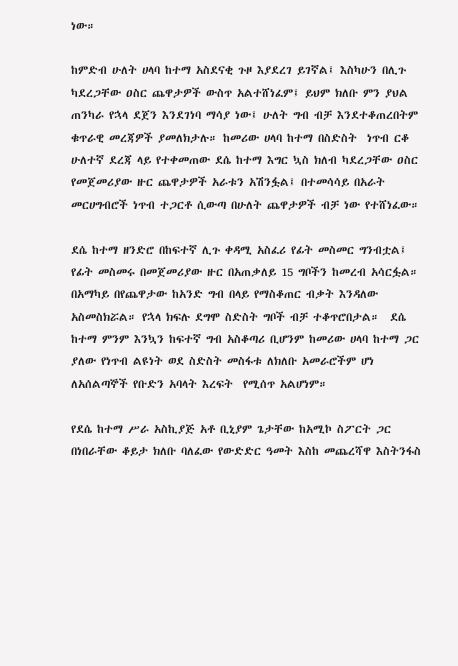ነው።

ከምድብ ሁለት ሀላባ ከተማ አስደናቂ ጉዞ እያደረገ ይገኛል፤ እስካሁን በሊጉ ካደረጋቸው ዐስር ጨዋታዎች ውስጥ አልተሸነፈም፤ ይህም ክለቡ ምን ያህል ጠንካራ የኋላ ደጀን እንደገነባ ማሳያ ነው፤ ሁለት ግብ ብቻ እንደተቆጠረበትም ቁጥራዊ መረጃዎች ያመለክታሉ። ከመሪው ሀላባ ከተማ በስድስት  ነጥብ ርቆ  ሁለተኛ ደረጃ ላይ የተቀመጠው ደሴ ከተማ እግር ኳስ ክለብ ካደረጋቸው ዐስር የመጀመሪያው ዙር ጨዋታዎች አራቱን አሽንፏል፤ በተመሳሳይ በአራት መርሀግብሮች ነጥብ ተጋርቶ ሲውጣ በሁለት ጨዋታዎች ብቻ ነው የተሸነፈው።

ደሴ ከተማ ዘንድሮ በከፍተኛ ሊጉ ቀዳሚ አስፈሪ የፊት መስመር ግንብቷል፤ የፊት መስመሩ በመጀመሪያው ዙር በአጠቃለይ 15 ግቦችን ከመረብ አሳርፏል። በአማካይ በየጨዋታው ከአንድ ግብ በላይ የማስቆጠር ብቃት እንዳለው አስመስክሯል። የኋላ ክፍሉ ደግሞ ስድስት ግቦች ብቻ ተቆጥሮበታል።  ደሴ ከተማ ምንም እንኳን ከፍተኛ ግብ አስቆጣሪ ቢሆንም ከመሪው ሀላባ ከተማ ጋር ያለው የነጥብ ልዩነት ወደ ስድስት መስፋቱ ለክለቡ አመራሮችም ሆነ ለአሰልጣኞች የቡድን አባላት እረፍት  የሚሰጥ አልሆነም።

የደሴ ከተማ ሥራ አስኪያጅ አቶ ቢኒያም ጌታቸው ከአሚኮ ስፖርት ጋር በነበራቸው ቆይታ ክለቡ ባለፈው የውድድር ዓመት እስከ መጨረሻዋ እስትንፋስ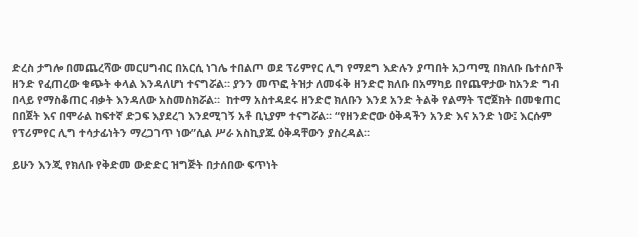ድረስ ታግሎ በመጨረሻው መርሀግብር በአርሲ ነገሌ ተበልጦ ወደ ፕሪምየር ሊግ የማደግ እድሉን ያጣበት አጋጣሚ በክለቡ ቤተሰቦች ዘንድ የፈጠረው ቁጭት ቀላል እንዳለሆነ ተናግሯል። ያንን መጥፎ ትዝታ ለመፋቅ ዘንድሮ ክለቡ በአማካይ በየጨዋታው ከአንድ ግብ በላይ የማስቆጠር ብቃት እንዳለው አስመስክሯል።  ከተማ አስተዳደሩ ዘንድሮ ክለቡን እንደ አንድ ትልቅ የልማት ፕሮጀክት በመቁጠር በበጀት እና በሞራል ከፍተኛ ድጋፍ እያደረገ እንደሚገኝ አቶ ቢኒያም ተናግሯል። “የዘንድሮው ዕቅዳችን አንድ እና አንድ ነው፤ እርሱም የፕሪምየር ሊግ ተሳታፊነትን ማረጋገጥ ነው”ሲል ሥራ አስኪያጁ ዕቅዳቸውን ያስረዳል።

ይሁን እንጂ የክለቡ የቅድመ ውድድር ዝግጅት በታሰበው ፍጥነት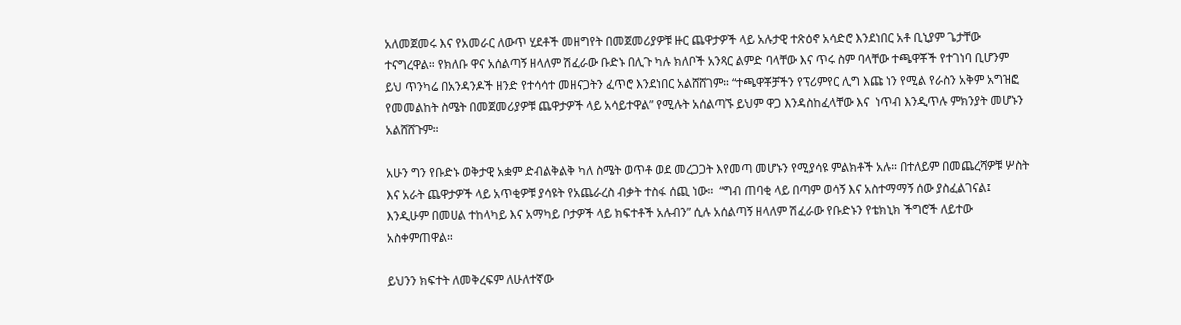አለመጀመሩ እና የአመራር ለውጥ ሂደቶች መዘግየት በመጀመሪያዎቹ ዙር ጨዋታዎች ላይ አሉታዊ ተጽዕኖ አሳድሮ እንደነበር አቶ ቢኒያም ጌታቸው ተናግረዋል። የክለቡ ዋና አሰልጣኝ ዘላለም ሽፈራው ቡድኑ በሊጉ ካሉ ክለቦች አንጻር ልምድ ባላቸው እና ጥሩ ስም ባላቸው ተጫዋቾች የተገነባ ቢሆንም ይህ ጥንካሬ በአንዳንዶች ዘንድ የተሳሳተ መዘናጋትን ፈጥሮ እንደነበር አልሸሸገም። “ተጫዋቾቻችን የፕሪምየር ሊግ እጩ ነን የሚል የራስን አቅም አግዝፎ የመመልከት ስሜት በመጀመሪያዎቹ ጨዋታዎች ላይ አሳይተዋል” የሚሉት አሰልጣኙ ይህም ዋጋ እንዳስከፈላቸው እና  ነጥብ እንዲጥሉ ምክንያት መሆኑን አልሸሸጉም።

አሁን ግን የቡድኑ ወቅታዊ አቋም ድብልቅልቅ ካለ ስሜት ወጥቶ ወደ መረጋጋት እየመጣ መሆኑን የሚያሳዩ ምልክቶች አሉ። በተለይም በመጨረሻዎቹ ሦስት እና አራት ጨዋታዎች ላይ አጥቂዎቹ ያሳዩት የአጨራረስ ብቃት ተስፋ ሰጪ ነው።  “ግብ ጠባቂ ላይ በጣም ወሳኝ እና አስተማማኝ ሰው ያስፈልገናል፤ እንዲሁም በመሀል ተከላካይ እና አማካይ ቦታዎች ላይ ክፍተቶች አሉብን” ሲሉ አሰልጣኝ ዘላለም ሽፈራው የቡድኑን የቴክኒክ ችግሮች ለይተው አስቀምጠዋል።

ይህንን ክፍተት ለመቅረፍም ለሁለተኛው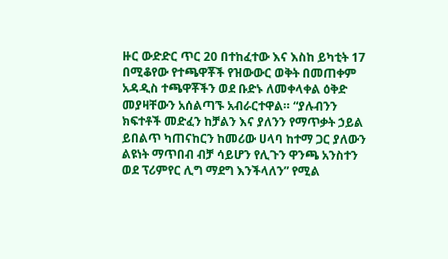ዙር ውድድር ጥር 20 በተከፈተው እና እስከ ይካቲት 17 በሚቆየው የተጫዋቾች የዝውውር ወቅት በመጠቀም አዳዲስ ተጫዋቾችን ወደ ቡድኑ ለመቀላቀል ዕቅድ መያዛቸውን አሰልጣኙ አብራርተዋል። “ያሉብንን ክፍተቶች መድፈን ከቻልን እና ያለንን የማጥቃት ኃይል ይበልጥ ካጠናከርን ከመሪው ሀላባ ከተማ ጋር ያለውን ልዩነት ማጥበብ ብቻ ሳይሆን የሊጉን ዋንጫ አንስተን ወደ ፕሪምየር ሊግ ማደግ እንችላለን” የሚል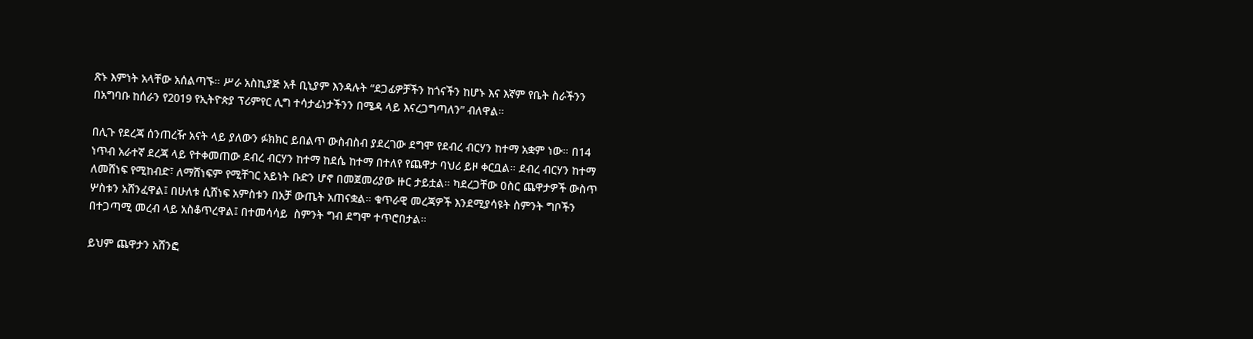ጽኑ እምነት አላቸው አሰልጣኙ። ሥራ አስኪያጅ አቶ ቢኒያም እንዳሉት “ደጋፊዎቻችን ከጎናችን ከሆኑ እና እኛም የቤት ስራችንን በአግባቡ ከሰራን የ2019 የኢትዮጵያ ፕሪምየር ሊግ ተሳታፊነታችንን በሜዳ ላይ እናረጋግጣለን” ብለዋል።

በሊጉ የደረጃ ሰንጠረዥ አናት ላይ ያለውን ፉክክር ይበልጥ ውስብስብ ያደረገው ደግሞ የደብረ ብርሃን ከተማ አቋም ነው። በ14 ነጥብ አራተኛ ደረጃ ላይ የተቀመጠው ደብረ ብርሃን ከተማ ከደሴ ከተማ በተለየ የጨዋታ ባህሪ ይዞ ቀርቧል። ደብረ ብርሃን ከተማ ለመሸነፍ የሚከብድ፣ ለማሸነፍም የሚቸገር አይነት ቡድን ሆኖ በመጀመሪያው ዙር ታይቷል። ካደረጋቸው ዐስር ጨዋታዎች ውስጥ ሦስቱን አሸንፈዋል፤ በሁለቱ ሲሸነፍ አምስቱን በአቻ ውጤት አጠናቋል። ቁጥራዊ መረጃዎች እንደሚያሳዩት ስምንት ግቦችን በተጋጣሚ መረብ ላይ አስቆጥረዋል፤ በተመሳሳይ  ስምንት ግብ ደግሞ ተጥሮበታል።

ይህም ጨዋታን አሸንፎ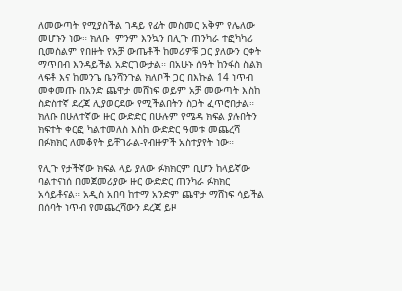ለመውጣት የሚያስችል ገዳይ የፊት መስመር አቅም የሌለው መሆኑን ነው። ክለቡ  ምንም እንኳን በሊጉ ጠንካራ ተፎካካሪ ቢመስልም የበዙት የአቻ ውጤቶች ከመሪዎቹ ጋር ያለውን ርቀት ማጥበብ እንዳይችል አድርገውታል። በአሁኑ ሰዓት ከንፋስ ስልክ ላፍቶ እና ከመንጌ ቤንሻንጉል ክለቦች ጋር በእኩል 14 ነጥብ መቀመጡ በአንድ ጨዋታ መሸነፍ ወይም አቻ መውጣት እስከ ስድስተኛ ደረጃ ሊያወርደው የሚችልበትን ስጋት ፈጥሮበታል። ክለቡ በሁለተኛው ዙር ውድድር በሁሉም የሜዳ ክፍል ያሉበትን ክፍተት ቀርፎ ካልተመለስ እስከ ውድድር ዓመቱ መጨረሻ በፉክክር ለመቆየት ይቸገራል-የብዙዎች አስተያየት ነው።

የሊጉ የታችኛው ክፍል ላይ ያለው ፉክክርም ቢሆን ከላይኛው ባልተናነሰ በመጀመሪያው ዙር ውድድር ጠንካራ ፉክክር አሳይቶናል። አዲስ አበባ ከተማ አንድም ጨዋታ ማሸነፍ ሳይችል በሰባት ነጥብ የመጨረሻውን ደረጃ ይዞ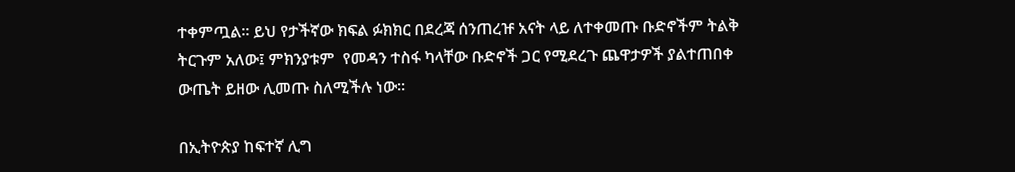ተቀምጧል። ይህ የታችኛው ክፍል ፉክክር በደረጃ ሰንጠረዡ አናት ላይ ለተቀመጡ ቡድኖችም ትልቅ ትርጉም አለው፤ ምክንያቱም  የመዳን ተስፋ ካላቸው ቡድኖች ጋር የሚደረጉ ጨዋታዎች ያልተጠበቀ ውጤት ይዘው ሊመጡ ስለሚችሉ ነው።

በኢትዮጵያ ከፍተኛ ሊግ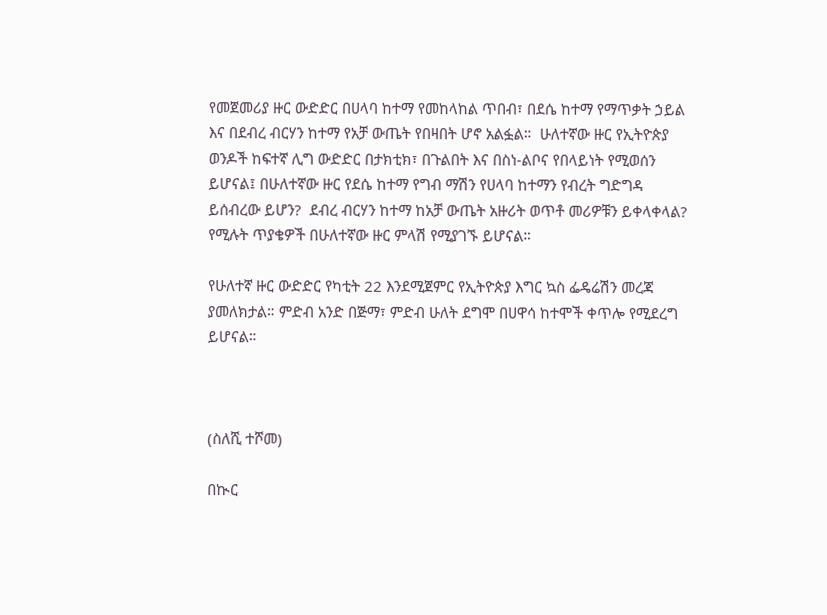የመጀመሪያ ዙር ውድድር በሀላባ ከተማ የመከላከል ጥበብ፣ በደሴ ከተማ የማጥቃት ኃይል እና በደብረ ብርሃን ከተማ የአቻ ውጤት የበዛበት ሆኖ አልፏል።  ሁለተኛው ዙር የኢትዮጵያ ወንዶች ከፍተኛ ሊግ ውድድር በታክቲክ፣ በጉልበት እና በስነ-ልቦና የበላይነት የሚወሰን ይሆናል፤ በሁለተኛው ዙር የደሴ ከተማ የግብ ማሽን የሀላባ ከተማን የብረት ግድግዳ ይሰብረው ይሆን?  ደብረ ብርሃን ከተማ ከአቻ ውጤት አዙሪት ወጥቶ መሪዎቹን ይቀላቀላል? የሚሉት ጥያቄዎች በሁለተኛው ዙር ምላሽ የሚያገኙ ይሆናል።

የሁለተኛ ዙር ውድድር የካቲት 22 እንደሚጀምር የኢትዮጵያ እግር ኳስ ፌዴሬሽን መረጃ ያመለክታል። ምድብ አንድ በጅማ፣ ምድብ ሁለት ደግሞ በሀዋሳ ከተሞች ቀጥሎ የሚደረግ ይሆናል።



(ስለሺ ተሾመ)

በኲር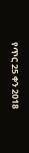የጥር 25 ቀን 2018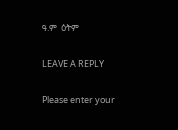ዓ.ም  ዕትም

LEAVE A REPLY

Please enter your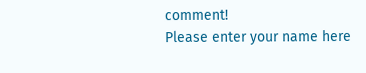comment!
Please enter your name here